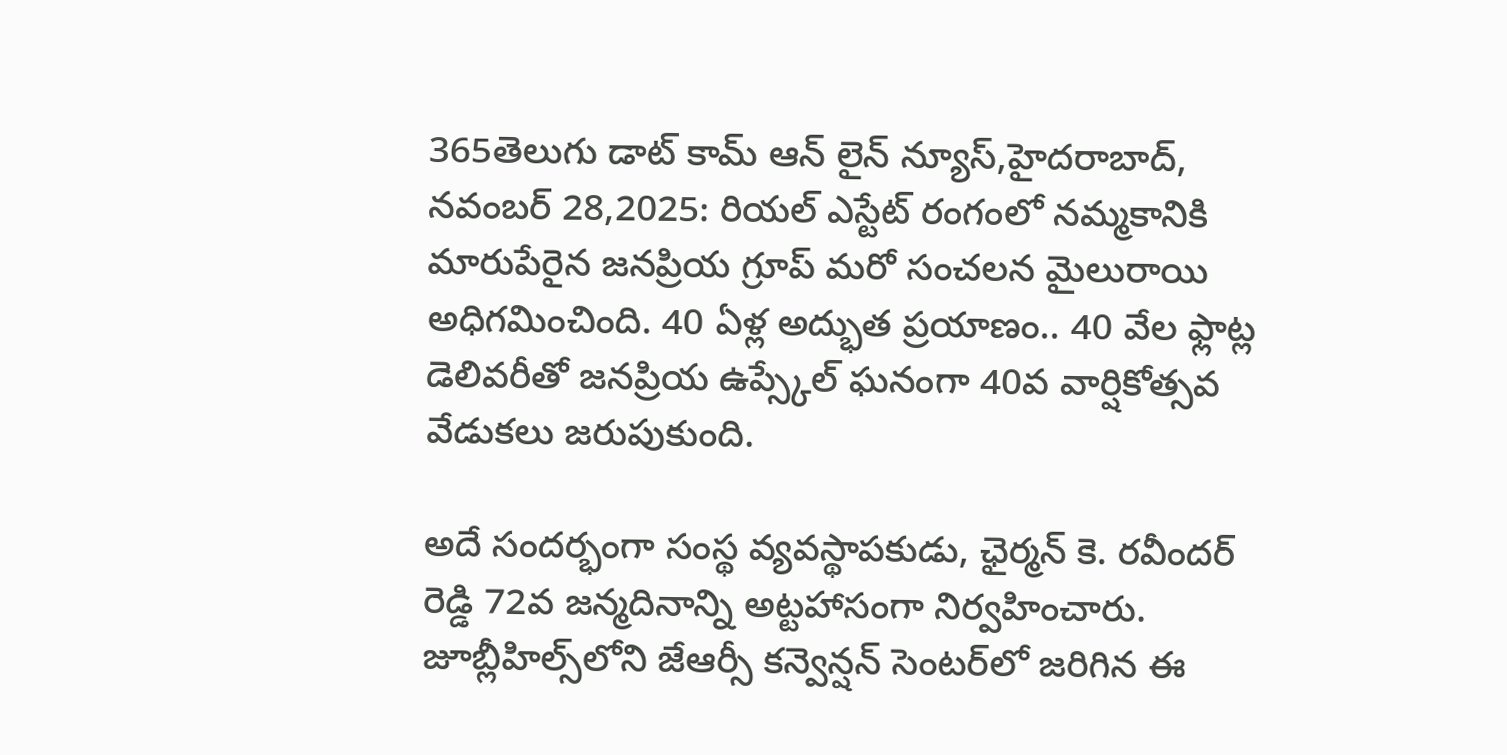365తెలుగు డాట్ కామ్ ఆన్ లైన్ న్యూస్,హైదరాబాద్, నవంబర్ 28,2025: రియల్ ఎస్టేట్ రంగంలో నమ్మకానికి మారుపేరైన జనప్రియ గ్రూప్ మరో సంచలన మైలురాయి అధిగమించింది. 40 ఏళ్ల అద్భుత ప్రయాణం.. 40 వేల ఫ్లాట్ల డెలివరీతో జనప్రియ ఉప్స్కేల్ ఘనంగా 40వ వార్షికోత్సవ వేడుకలు జరుపుకుంది.

అదే సందర్భంగా సంస్థ వ్యవస్థాపకుడు, ఛైర్మన్ కె. రవీందర్ రెడ్డి 72వ జన్మదినాన్ని అట్టహాసంగా నిర్వహించారు. జూబ్లీహిల్స్‌లోని జేఆర్సీ కన్వెన్షన్ సెంటర్‌లో జరిగిన ఈ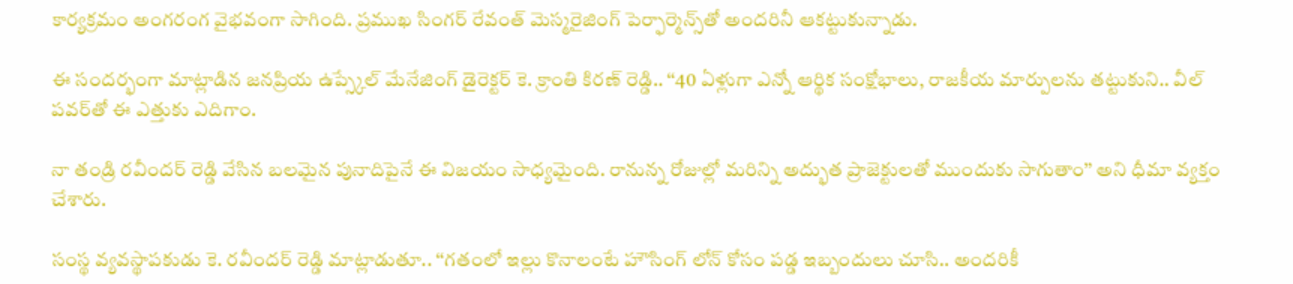కార్యక్రమం అంగరంగ వైభవంగా సాగింది. ప్రముఖ సింగర్ రేవంత్ మెస్మరైజింగ్ పెర్ఫార్మెన్స్‌తో అందరినీ ఆకట్టుకున్నాడు.

ఈ సందర్భంగా మాట్లాడిన జనప్రియ ఉప్స్కేల్ మేనేజింగ్ డైరెక్టర్ కె. క్రాంతి కిరణ్ రెడ్డి.. ‘‘40 ఏళ్లుగా ఎన్నో ఆర్థిక సంక్షోభాలు, రాజకీయ మార్పులను తట్టుకుని.. వీల్ పవర్‌తో ఈ ఎత్తుకు ఎదిగాం.

నా తండ్రి రవీందర్ రెడ్డి వేసిన బలమైన పునాదిపైనే ఈ విజయం సాధ్యమైంది. రానున్న రోజుల్లో మరిన్ని అద్భుత ప్రాజెక్టులతో ముందుకు సాగుతాం’’ అని ధీమా వ్యక్తం చేశారు.

సంస్థ వ్యవస్థాపకుడు కె. రవీందర్ రెడ్డి మాట్లాడుతూ.. ‘‘గతంలో ఇల్లు కొనాలంటే హౌసింగ్ లోన్ కోసం పడ్డ ఇబ్బందులు చూసి.. అందరికీ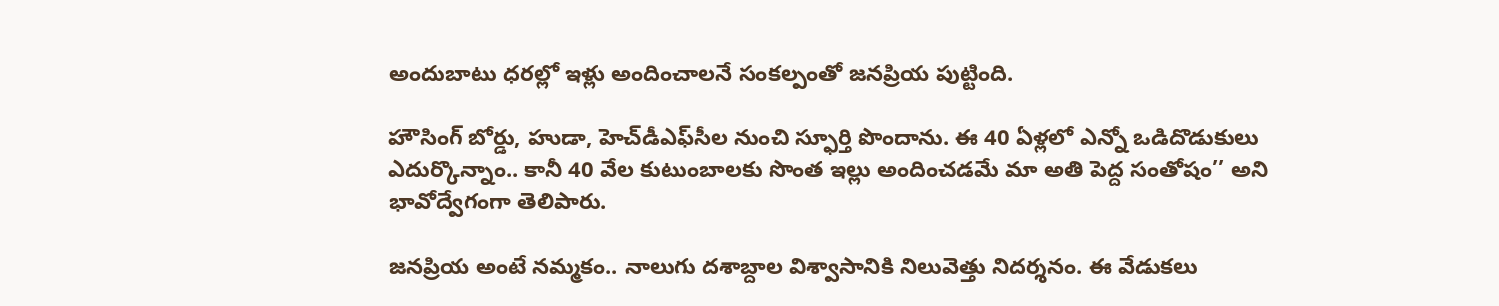అందుబాటు ధరల్లో ఇళ్లు అందించాలనే సంకల్పంతో జనప్రియ పుట్టింది.

హౌసింగ్ బోర్డు, హుడా, హెచ్‌డీఎఫ్‌సీల నుంచి స్ఫూర్తి పొందాను. ఈ 40 ఏళ్లలో ఎన్నో ఒడిదొడుకులు ఎదుర్కొన్నాం.. కానీ 40 వేల కుటుంబాలకు సొంత ఇల్లు అందించడమే మా అతి పెద్ద సంతోషం’’ అని భావోద్వేగంగా తెలిపారు.

జనప్రియ అంటే నమ్మకం.. నాలుగు దశాబ్దాల విశ్వాసానికి నిలువెత్తు నిదర్శనం. ఈ వేడుకలు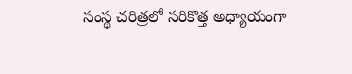సంస్థ చరిత్రలో సరికొత్త అధ్యాయంగా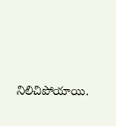నిలిచిపోయాయి.